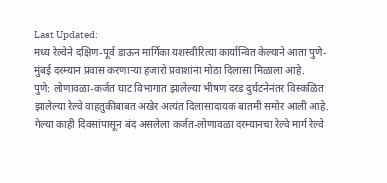Last Updated:
मध्य रेल्वेने दक्षिण-पूर्व डाऊन मार्गिका यशस्वीरित्या कार्यान्वित केल्याने आता पुणे-मुंबई दरम्यान प्रवास करणाऱ्या हजारो प्रवाशांना मोठा दिलासा मिळाला आहे.
पुणे: लोणावळा-कर्जत घाट विभागात झालेल्या भीषण दरड दुर्घटनेनंतर विस्कळित झालेल्या रेल्वे वाहतुकीबाबत अखेर अत्यंत दिलासादायक बातमी समोर आली आहे. गेल्या काही दिवसांपासून बंद असलेला कर्जत-लोणावळा दरम्यानचा रेल्वे मार्ग रेल्वे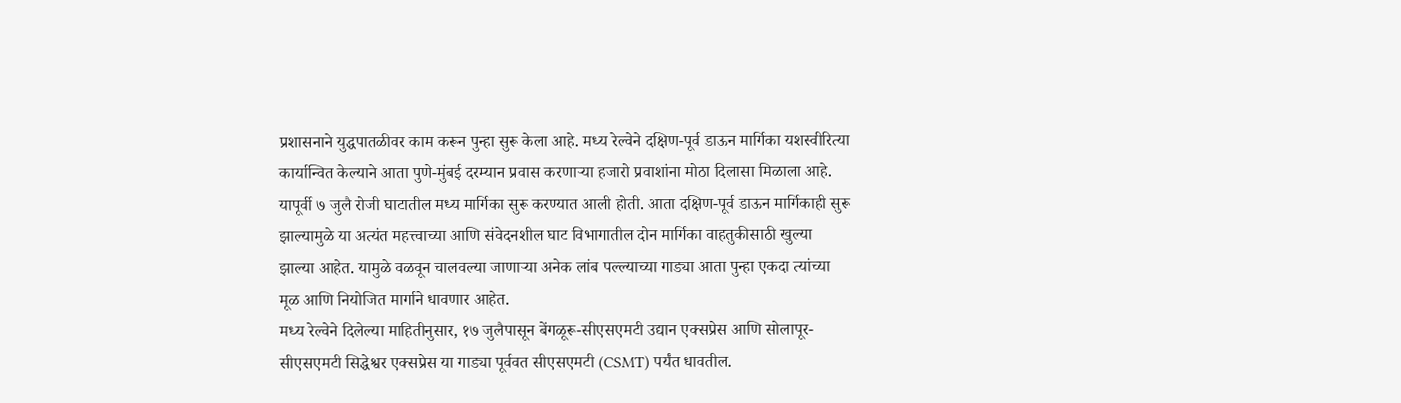प्रशासनाने युद्धपातळीवर काम करून पुन्हा सुरू केला आहे. मध्य रेल्वेने दक्षिण-पूर्व डाऊन मार्गिका यशस्वीरित्या कार्यान्वित केल्याने आता पुणे-मुंबई दरम्यान प्रवास करणाऱ्या हजारो प्रवाशांना मोठा दिलासा मिळाला आहे.
यापूर्वी ७ जुलै रोजी घाटातील मध्य मार्गिका सुरू करण्यात आली होती. आता दक्षिण-पूर्व डाऊन मार्गिकाही सुरू झाल्यामुळे या अत्यंत महत्त्वाच्या आणि संवेदनशील घाट विभागातील दोन मार्गिका वाहतुकीसाठी खुल्या झाल्या आहेत. यामुळे वळवून चालवल्या जाणाऱ्या अनेक लांब पल्ल्याच्या गाड्या आता पुन्हा एकदा त्यांच्या मूळ आणि नियोजित मार्गाने धावणार आहेत.
मध्य रेल्वेने दिलेल्या माहितीनुसार, १७ जुलैपासून बेंगळूरू-सीएसएमटी उद्यान एक्सप्रेस आणि सोलापूर-सीएसएमटी सिद्धेश्वर एक्सप्रेस या गाड्या पूर्ववत सीएसएमटी (CSMT) पर्यंत धावतील.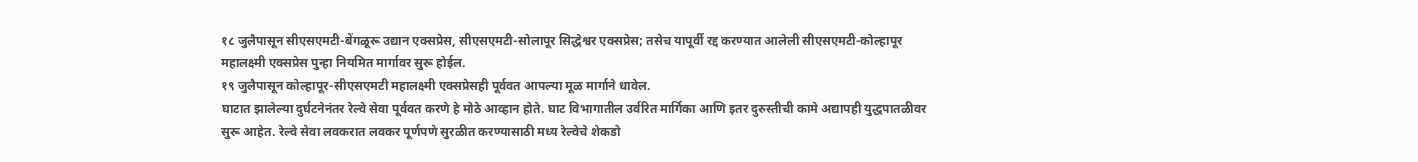१८ जुलैपासून सीएसएमटी-बेंगळूरू उद्यान एक्सप्रेस, सीएसएमटी-सोलापूर सिद्धेश्वर एक्सप्रेस; तसेच यापूर्वी रद्द करण्यात आलेली सीएसएमटी-कोल्हापूर महालक्ष्मी एक्सप्रेस पुन्हा नियमित मार्गावर सुरू होईल.
१९ जुलैपासून कोल्हापूर-सीएसएमटी महालक्ष्मी एक्सप्रेसही पूर्ववत आपल्या मूळ मार्गाने धावेल.
घाटात झालेल्या दुर्घटनेनंतर रेल्वे सेवा पूर्ववत करणे हे मोठे आव्हान होते. घाट विभागातील उर्वरित मार्गिका आणि इतर दुरुस्तीची कामे अद्यापही युद्धपातळीवर सुरू आहेत. रेल्वे सेवा लवकरात लवकर पूर्णपणे सुरळीत करण्यासाठी मध्य रेल्वेचे शेकडो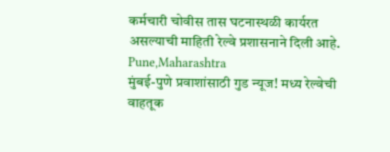कर्मचारी चोवीस तास घटनास्थळी कार्यरत असल्याची माहिती रेल्वे प्रशासनाने दिली आहे.
Pune,Maharashtra
मुंबई-पुणे प्रवाशांसाठी गुड न्यूज! मध्य रेल्वेची वाहतूक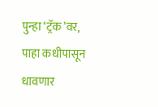पुन्हा ‘ट्रॅक’वर, पाहा कधीपासून धावणार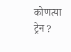कोणत्या ट्रेन ?